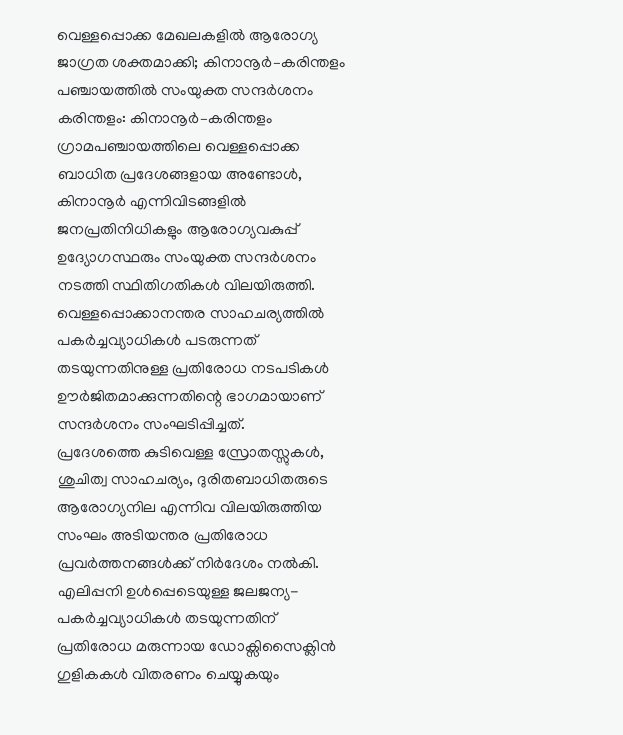വെള്ളപ്പൊക്ക മേഖലകളിൽ ആരോഗ്യ ജാഗ്രത ശക്തമാക്കി; കിനാനൂർ–കരിന്തളം പഞ്ചായത്തിൽ സംയുക്ത സന്ദർശനം
കരിന്തളം: കിനാനൂർ–കരിന്തളം ഗ്രാമപഞ്ചായത്തിലെ വെള്ളപ്പൊക്ക ബാധിത പ്രദേശങ്ങളായ അണ്ടോൾ, കിനാനൂർ എന്നിവിടങ്ങളിൽ ജനപ്രതിനിധികളും ആരോഗ്യവകുപ്പ് ഉദ്യോഗസ്ഥരും സംയുക്ത സന്ദർശനം നടത്തി സ്ഥിതിഗതികൾ വിലയിരുത്തി. വെള്ളപ്പൊക്കാനന്തര സാഹചര്യത്തിൽ പകർച്ചവ്യാധികൾ പടരുന്നത് തടയുന്നതിനുള്ള പ്രതിരോധ നടപടികൾ ഊർജിതമാക്കുന്നതിന്റെ ഭാഗമായാണ് സന്ദർശനം സംഘടിപ്പിച്ചത്.
പ്രദേശത്തെ കുടിവെള്ള സ്രോതസ്സുകൾ, ശുചിത്വ സാഹചര്യം, ദുരിതബാധിതരുടെ ആരോഗ്യനില എന്നിവ വിലയിരുത്തിയ സംഘം അടിയന്തര പ്രതിരോധ പ്രവർത്തനങ്ങൾക്ക് നിർദേശം നൽകി. എലിപ്പനി ഉൾപ്പെടെയുള്ള ജലജന്യ-പകർച്ചവ്യാധികൾ തടയുന്നതിന് പ്രതിരോധ മരുന്നായ ഡോക്സിസൈക്ലിൻ ഗുളികകൾ വിതരണം ചെയ്യുകയും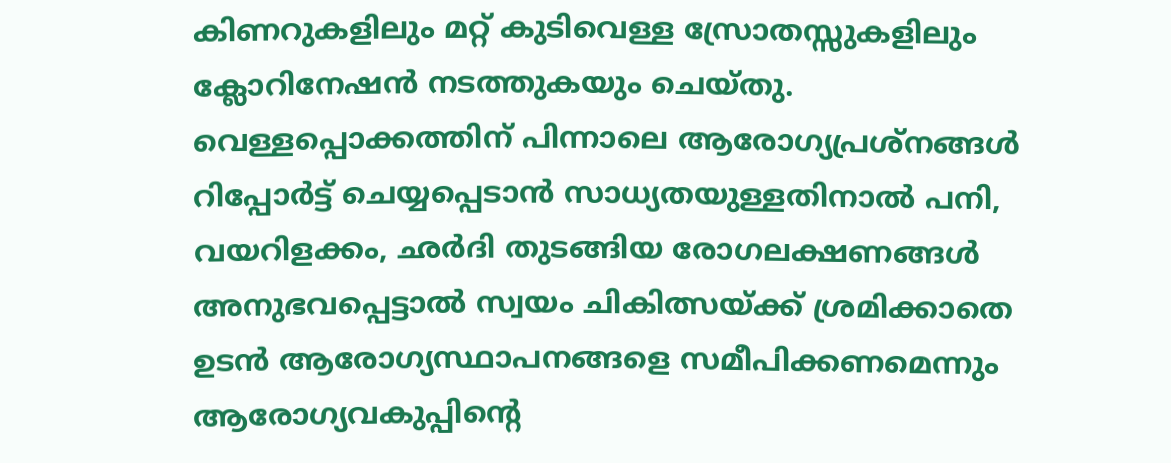കിണറുകളിലും മറ്റ് കുടിവെള്ള സ്രോതസ്സുകളിലും ക്ലോറിനേഷൻ നടത്തുകയും ചെയ്തു.
വെള്ളപ്പൊക്കത്തിന് പിന്നാലെ ആരോഗ്യപ്രശ്നങ്ങൾ റിപ്പോർട്ട് ചെയ്യപ്പെടാൻ സാധ്യതയുള്ളതിനാൽ പനി, വയറിളക്കം, ഛർദി തുടങ്ങിയ രോഗലക്ഷണങ്ങൾ അനുഭവപ്പെട്ടാൽ സ്വയം ചികിത്സയ്ക്ക് ശ്രമിക്കാതെ ഉടൻ ആരോഗ്യസ്ഥാപനങ്ങളെ സമീപിക്കണമെന്നും ആരോഗ്യവകുപ്പിന്റെ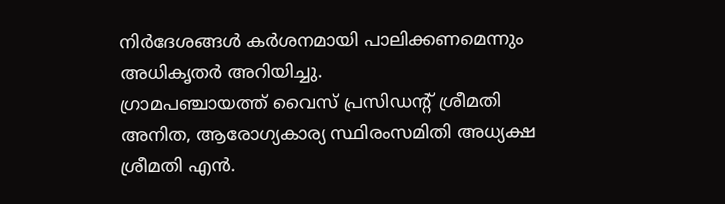നിർദേശങ്ങൾ കർശനമായി പാലിക്കണമെന്നും അധികൃതർ അറിയിച്ചു.
ഗ്രാമപഞ്ചായത്ത് വൈസ് പ്രസിഡന്റ് ശ്രീമതി അനിത, ആരോഗ്യകാര്യ സ്ഥിരംസമിതി അധ്യക്ഷ ശ്രീമതി എൻ.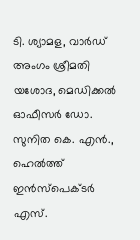ടി. ശ്യാമള, വാർഡ് അംഗം ശ്രീമതി യശോദ, മെഡിക്കൽ ഓഫീസർ ഡോ. സുനിത കെ. എൻ., ഹെൽത്ത് ഇൻസ്പെക്ടർ എസ്.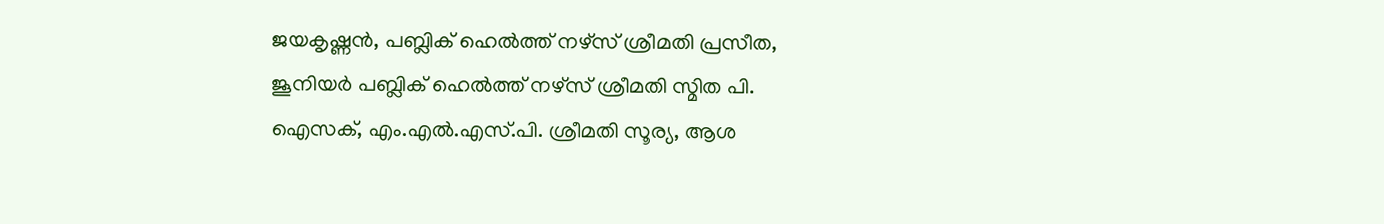ജയകൃഷ്ണൻ, പബ്ലിക് ഹെൽത്ത് നഴ്സ് ശ്രീമതി പ്രസീത, ജൂനിയർ പബ്ലിക് ഹെൽത്ത് നഴ്സ് ശ്രീമതി സ്മിത പി. ഐസക്, എം.എൽ.എസ്.പി. ശ്രീമതി സൂര്യ, ആശ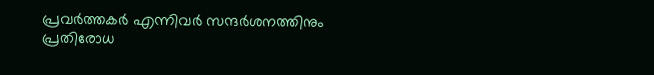പ്രവർത്തകർ എന്നിവർ സന്ദർശനത്തിനും പ്രതിരോധ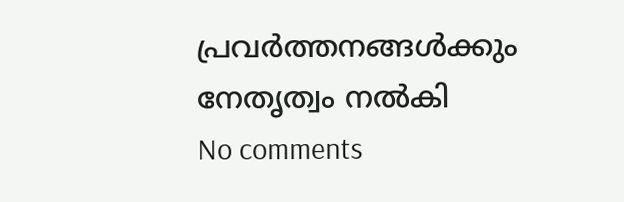പ്രവർത്തനങ്ങൾക്കും നേതൃത്വം നൽകി
No comments